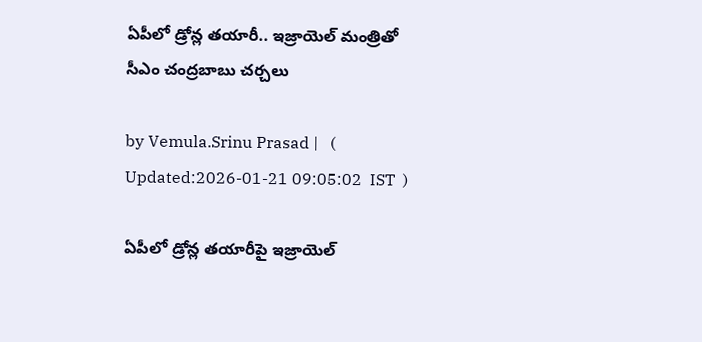ఏపీలో డ్రోన్ల తయారీ.. ఇజ్రాయెల్‌ మంత్రితో సీఎం చంద్రబాబు చర్చలు

by Vemula.Srinu Prasad |   (  Updated:2026-01-21 09:05:02  IST  )

ఏపీలో డ్రోన్ల తయారీపై ఇజ్రాయెల్‌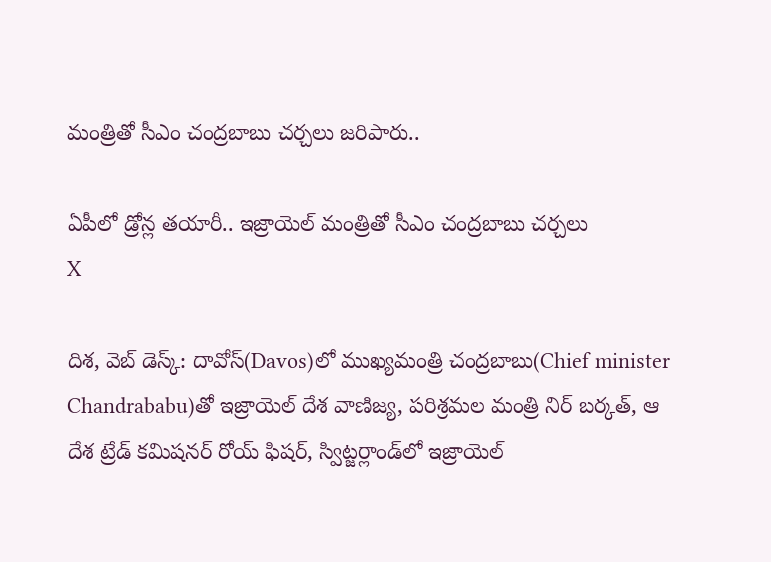మంత్రితో సీఎం చంద్రబాబు చర్చలు జరిపారు..

ఏపీలో డ్రోన్ల తయారీ.. ఇజ్రాయెల్‌ మంత్రితో సీఎం చంద్రబాబు చర్చలు
X

దిశ, వెబ్ డెస్క్: దావోస్‌(Davos)లో ముఖ్యమంత్రి చంద్రబాబు(Chief minister Chandrababu)తో ఇజ్రాయెల్ దేశ వాణిజ్య, పరిశ్రమల మంత్రి నిర్ బర్కత్, ఆ దేశ ట్రేడ్ కమిషనర్ రోయ్ ఫిషర్, స్విట్జర్లాండ్‌లో ఇజ్రాయెల్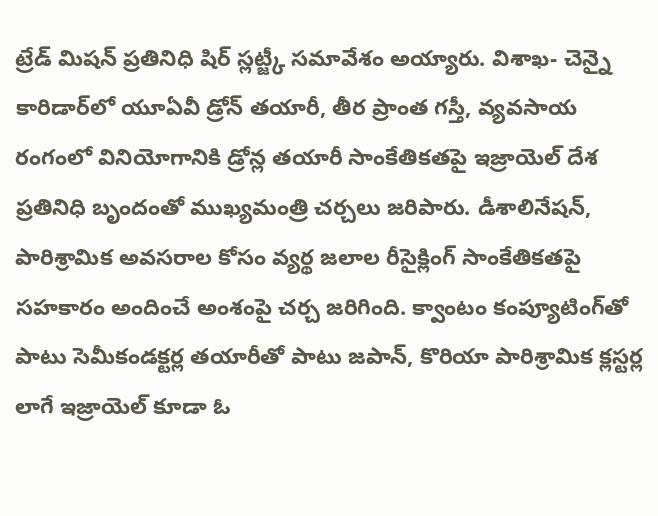ట్రేడ్ మిషన్ ప్రతినిధి షిర్ స్లట్జ్కీ సమావేశం అయ్యారు. విశాఖ- చెన్నై కారిడార్‌లో యూఏవీ డ్రోన్ తయారీ, తీర ప్రాంత గస్తీ, వ్యవసాయ రంగంలో వినియోగానికి డ్రోన్ల తయారీ సాంకేతికతపై ఇజ్రాయెల్ దేశ ప్రతినిధి బృందంతో ముఖ్యమంత్రి చర్చలు జరిపారు. డీశాలినేషన్, పారిశ్రామిక అవసరాల కోసం వ్యర్థ జలాల రీసైక్లింగ్ సాంకేతికతపై సహకారం అందించే అంశంపై చర్చ జరిగింది. క్వాంటం కంప్యూటింగ్‌తో పాటు సెమీకండక్టర్ల తయారీతో పాటు జపాన్, కొరియా పారిశ్రామిక క్లస్టర్ల లాగే ఇజ్రాయెల్ కూడా ఓ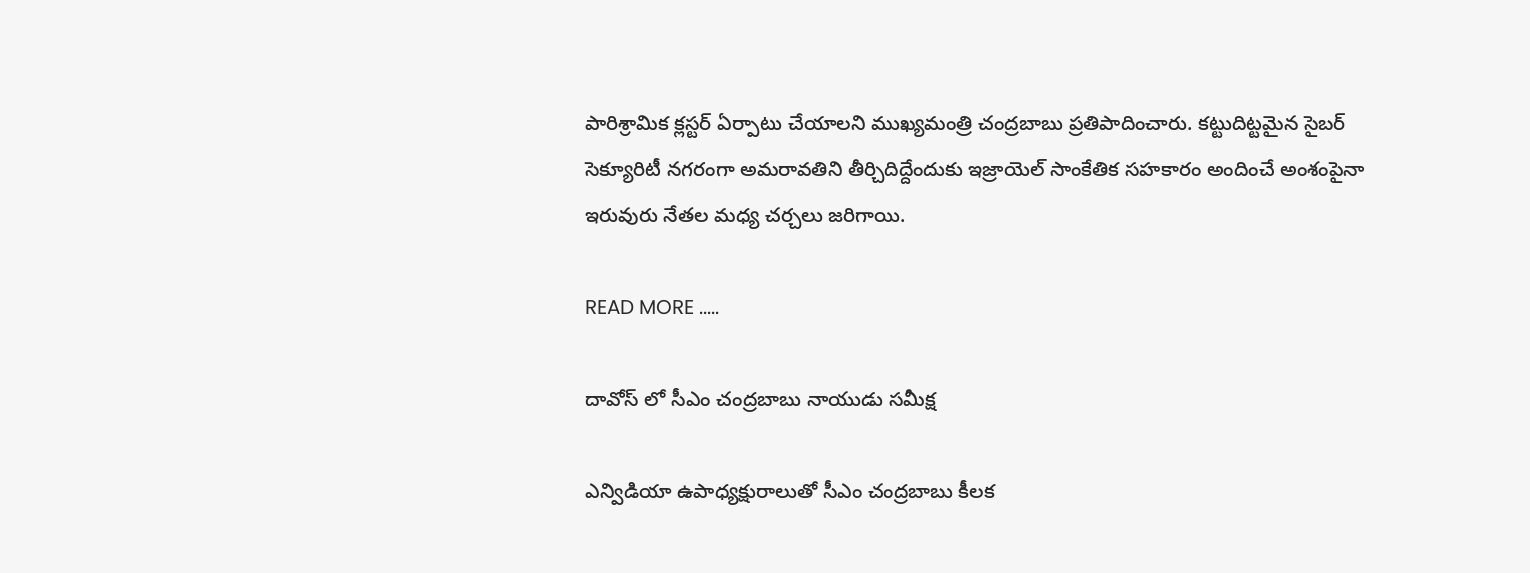పారిశ్రామిక క్లస్టర్ ఏర్పాటు చేయాలని ముఖ్యమంత్రి చంద్రబాబు ప్రతిపాదించారు. కట్టుదిట్టమైన సైబర్ సెక్యూరిటీ నగరంగా అమరావతిని తీర్చిదిద్దేందుకు ఇజ్రాయెల్ సాంకేతిక సహకారం అందించే అంశంపైనా ఇరువురు నేతల మధ్య చర్చలు జరిగాయి.

READ MORE .....

దావోస్ లో సీఎం చంద్రబాబు నాయుడు సమీక్ష

ఎన్విడియా ఉపాధ్యక్షురాలుతో సీఎం చంద్రబాబు కీలక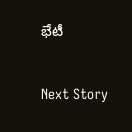భేటీ

Next Story